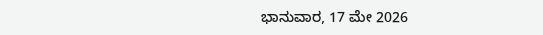ಭಾನುವಾರ, 17 ಮೇ 2026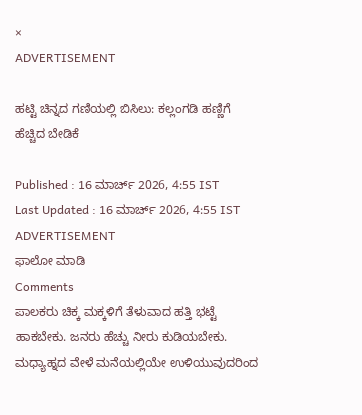×
ADVERTISEMENT

ಹಟ್ಟಿ ಚಿನ್ನದ ಗಣಿಯಲ್ಲಿ ಬಿಸಿಲು: ಕಲ್ಲಂಗಡಿ ಹಣ್ಣಿಗೆ ಹೆಚ್ಚಿದ ಬೇಡಿಕೆ

Published : 16 ಮಾರ್ಚ್ 2026, 4:55 IST
Last Updated : 16 ಮಾರ್ಚ್ 2026, 4:55 IST
ADVERTISEMENT
ಫಾಲೋ ಮಾಡಿ
Comments
ಪಾಲಕರು ಚಿಕ್ಕ ಮಕ್ಕಳಿಗೆ‌ ತೆಳುವಾದ ಹತ್ತಿ ಭಟ್ಟೆ ಹಾಕಬೇಕು. ಜನರು ಹೆಚ್ಚು ನೀರು ಕುಡಿಯಬೇಕು. ಮಧ್ಯಾಹ್ನದ ವೇಳೆ ಮನೆಯಲ್ಲಿಯೇ ಉಳಿಯುವುದರಿಂದ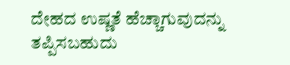ದೇಹದ ಉಷ್ಣತೆ ಹೆಚ್ಚಾಗುವುದನ್ನು ತಪ್ಪಿಸಬಹುದು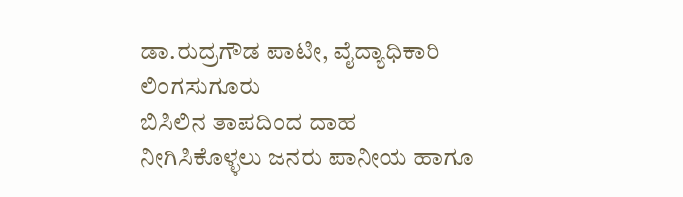ಡಾ.ರುದ್ರಗೌಡ ಪಾಟೀ, ವೈದ್ಯಾಧಿಕಾರಿ‌ ಲಿಂಗಸುಗೂರು
ಬಿಸಿಲಿನ ತಾಪದಿಂದ ದಾಹ ನೀಗಿಸಿಕೊಳ್ಳಲು ಜನರು ಪಾನೀಯ ಹಾಗೂ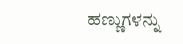ಹಣ್ಣುಗಳನ್ನು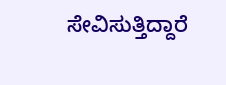ಸೇವಿಸುತ್ತಿದ್ದಾರೆ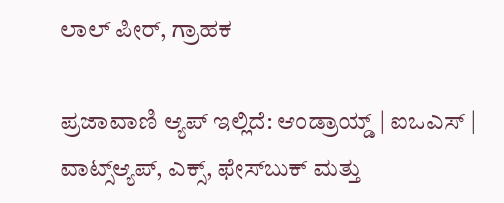ಲಾಲ್ ಪೀರ್, ಗ್ರಾಹಕ

ಪ್ರಜಾವಾಣಿ ಆ್ಯಪ್ ಇಲ್ಲಿದೆ: ಆಂಡ್ರಾಯ್ಡ್ | ಐಒಎಸ್ | ವಾಟ್ಸ್ಆ್ಯಪ್, ಎಕ್ಸ್, ಫೇಸ್‌ಬುಕ್ ಮತ್ತು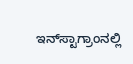ಇನ್‌ಸ್ಟಾಗ್ರಾಂನಲ್ಲಿ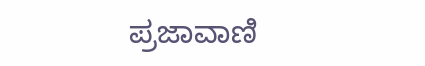ಪ್ರಜಾವಾಣಿ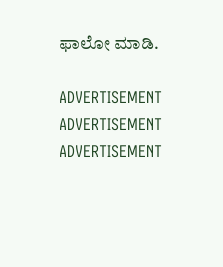ಫಾಲೋ ಮಾಡಿ.

ADVERTISEMENT
ADVERTISEMENT
ADVERTISEMENT